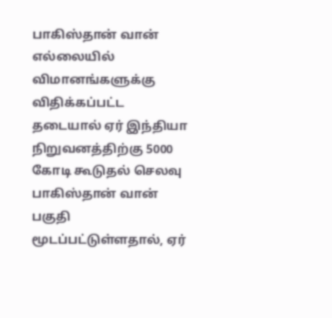பாகிஸ்தான் வான் எல்லையில் விமானங்களுக்கு விதிக்கப்பட்ட தடையால் ஏர் இந்தியா நிறுவனத்திற்கு 5000 கோடி கூடுதல் செலவு
பாகிஸ்தான் வான் பகுதி மூடப்பட்டுள்ளதால், ஏர்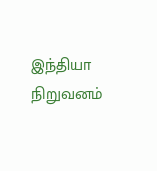இந்தியா நிறுவனம்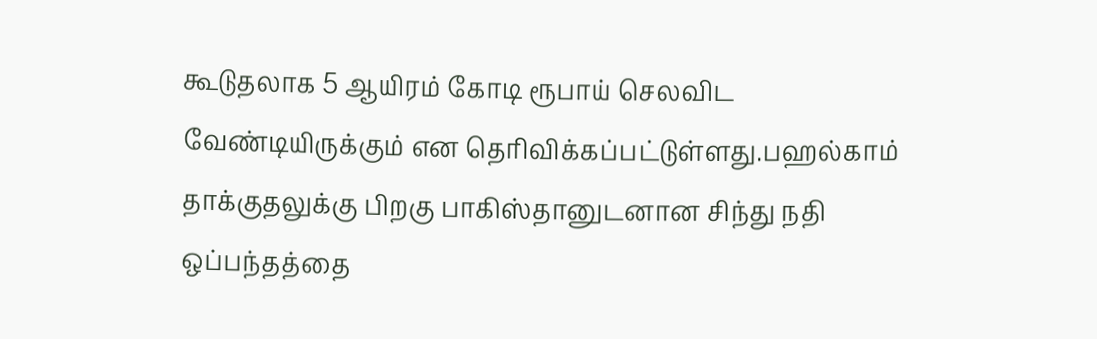கூடுதலாக 5 ஆயிரம் கோடி ரூபாய் செலவிட வேண்டியிருக்கும் என தெரிவிக்கப்பட்டுள்ளது.பஹல்காம் தாக்குதலுக்கு பிறகு பாகிஸ்தானுடனான சிந்து நதி ஒப்பந்தத்தை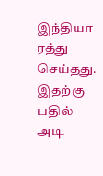இந்தியா ரத்து செய்தது. இதற்கு பதில் அடி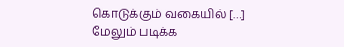கொடுக்கும் வகையில் […]
மேலும் படிக்க